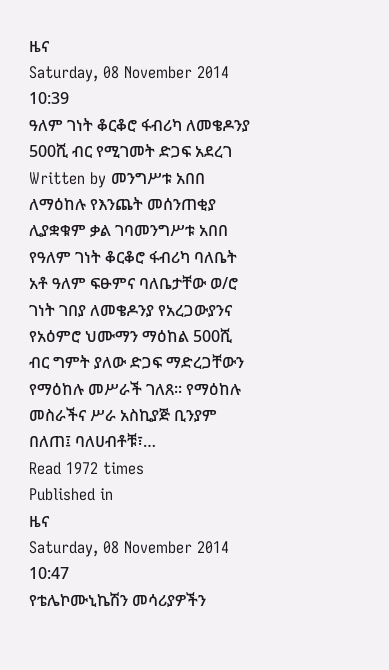ዜና
Saturday, 08 November 2014 10:39
ዓለም ገነት ቆርቆሮ ፋብሪካ ለመቄዶንያ 500ሺ ብር የሚገመት ድጋፍ አደረገ
Written by መንግሥቱ አበበ
ለማዕከሉ የእንጨት መሰንጠቂያ ሊያቋቁም ቃል ገባመንግሥቱ አበበ የዓለም ገነት ቆርቆሮ ፋብሪካ ባለቤት አቶ ዓለም ፍፁምና ባለቤታቸው ወ/ሮ ገነት ገበያ ለመቄዶንያ የአረጋውያንና የአዕምሮ ህሙማን ማዕከል 500ሺ ብር ግምት ያለው ድጋፍ ማድረጋቸውን የማዕከሉ መሥራች ገለጸ፡፡ የማዕከሉ መስራችና ሥራ አስኪያጅ ቢንያም በለጠ፤ ባለሀብቶቹ፣…
Read 1972 times
Published in
ዜና
Saturday, 08 November 2014 10:47
የቴሌኮሙኒኬሽን መሳሪያዎችን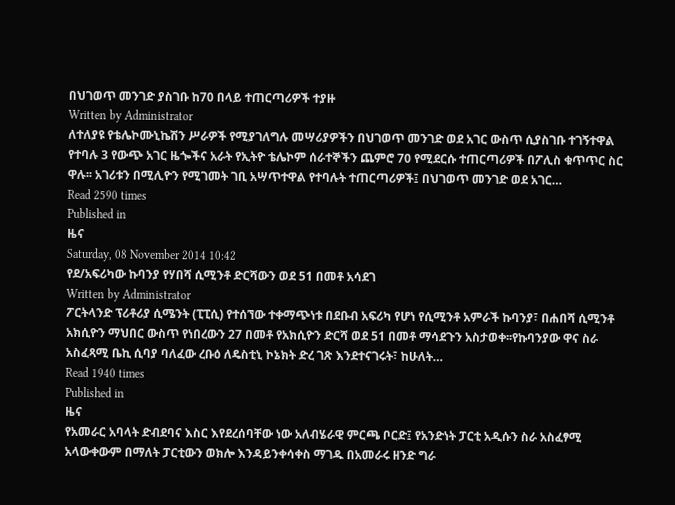በህገወጥ መንገድ ያስገቡ ከ70 በላይ ተጠርጣሪዎች ተያዙ
Written by Administrator
ለተለያዩ የቴሌኮሙኒኬሽን ሥራዎች የሚያገለግሉ መሣሪያዎችን በህገወጥ መንገድ ወደ አገር ውስጥ ሲያስገቡ ተገኝተዋል የተባሉ 3 የውጭ አገር ዜጐችና አራት የኢትዮ ቴሌኮም ሰራተኞችን ጨምሮ 70 የሚደርሱ ተጠርጣሪዎች በፖሊስ ቁጥጥር ስር ዋሉ፡፡ አገሪቱን በሚሊዮን የሚገመት ገቢ አሣጥተዋል የተባሉት ተጠርጣሪዎች፤ በህገወጥ መንገድ ወደ አገር…
Read 2590 times
Published in
ዜና
Saturday, 08 November 2014 10:42
የደ/አፍሪካው ኩባንያ የሃበሻ ሲሚንቶ ድርሻውን ወደ 51 በመቶ አሳደገ
Written by Administrator
ፖርትላንድ ፕሪቶሪያ ሲሜንት (ፒፒሲ) የተሰኘው ተቀማጭነቱ በደቡብ አፍሪካ የሆነ የሲሚንቶ አምራች ኩባንያ፣ በሐበሻ ሲሚንቶ አክሲዮን ማህበር ውስጥ የነበረውን 27 በመቶ የአክሲዮን ድርሻ ወደ 51 በመቶ ማሳደጉን አስታወቀ፡፡የኩባንያው ዋና ስራ አስፈጻሚ ቤኪ ሲባያ ባለፈው ረቡዕ ለዴስቲኒ ኮኔክት ድረ ገጽ እንደተናገሩት፣ ከሁለት…
Read 1940 times
Published in
ዜና
የአመራር አባላት ድብደባና እስር እየደረሰባቸው ነው አለብሄራዊ ምርጫ ቦርድ፤ የአንድነት ፓርቲ አዲሱን ስራ አስፈፃሚ አላውቀውም በማለት ፓርቲውን ወክሎ እንዳይንቀሳቀስ ማገዱ በአመራሩ ዘንድ ግራ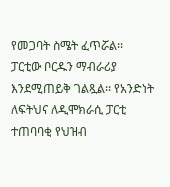የመጋባት ስሜት ፈጥሯል፡፡ ፓርቲው ቦርዱን ማብራሪያ እንደሚጠይቅ ገልጿል፡፡ የአንድነት ለፍትህና ለዲሞክራሲ ፓርቲ ተጠባባቂ የህዝብ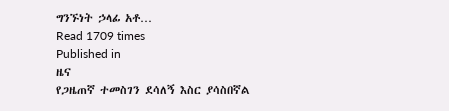ግንኙነት ኃላፊ አቶ…
Read 1709 times
Published in
ዜና
የጋዜጠኛ ተመስገን ደሳለኝ እስር ያሳስበኛል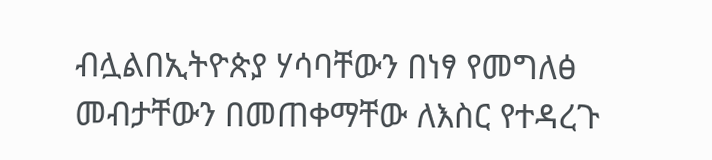ብሏልበኢትዮጵያ ሃሳባቸውን በነፃ የመግለፅ መብታቸውን በመጠቀማቸው ለእስር የተዳረጉ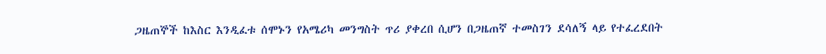ጋዜጠኞች ከእስር እንዲፈቱ ሰሞኑን የአሜሪካ መንግስት ጥሪ ያቀረበ ሲሆን በጋዜጠኛ ተመስገን ደሳለኝ ላይ የተፈረደበት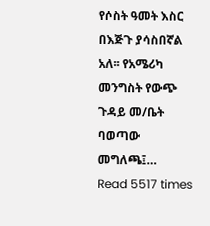የሶስት ዓመት እስር በእጅጉ ያሳስበኛል አለ፡፡ የአሜሪካ መንግስት የውጭ ጉዳይ መ/ቤት ባወጣው መግለጫ፤…
Read 5517 times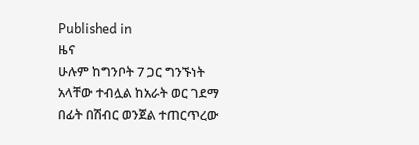Published in
ዜና
ሁሉም ከግንቦት 7 ጋር ግንኙነት አላቸው ተብሏል ከአራት ወር ገደማ በፊት በሽብር ወንጀል ተጠርጥረው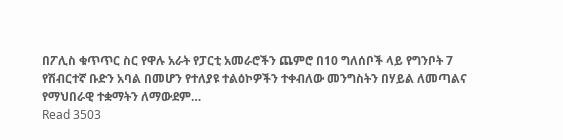በፖሊስ ቁጥጥር ስር የዋሉ አራት የፓርቲ አመራሮችን ጨምሮ በ10 ግለሰቦች ላይ የግንቦት 7 የሽብርተኛ ቡድን አባል በመሆን የተለያዩ ተልዕኮዎችን ተቀብለው መንግስትን በሃይል ለመጣልና የማህበራዊ ተቋማትን ለማውደም…
Read 3503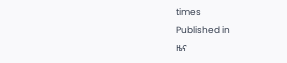times
Published in
ዜና